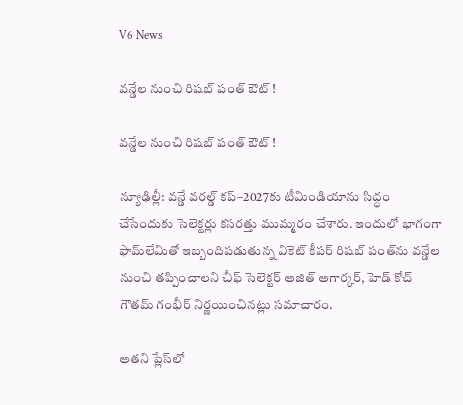V6 News

వన్డేల నుంచి రిషబ్‌‌ పంత్‌‌ ఔట్‌‌ !

వన్డేల నుంచి రిషబ్‌‌ పంత్‌‌ ఔట్‌‌ !

న్యూఢిల్లీ: వన్డే వరల్డ్ కప్‌‌–2027కు టీమిండియాను సిద్ధం చేసేందుకు సెలెక్టర్లు కసరత్తు ముమ్మరం చేశారు. ఇందులో భాగంగా ఫామ్‌‌లేమితో ఇబ్బందిపడుతున్న వికెట్‌‌ కీపర్‌‌ రిషబ్‌‌ పంత్‌‌ను వన్డేల నుంచి తప్పించాలని చీఫ్‌‌ సెలెక్టర్‌‌ అజిత్‌‌ అగార్కర్‌‌, హెడ్‌‌ కోచ్‌‌ గౌతమ్‌‌ గంభీర్‌‌ నిర్ణయించినట్లు సమాచారం.

అతని ప్లేస్‌‌లో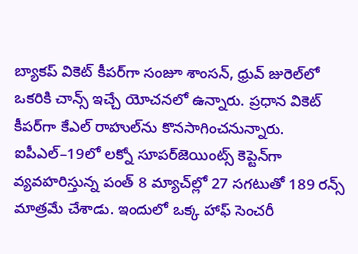బ్యాకప్‌‌ వికెట్‌‌ కీపర్‌‌గా సంజూ శాంసన్‌‌, ధ్రువ్‌‌ జురెల్‌‌లో ఒకరికి చాన్స్‌‌ ఇచ్చే యోచనలో ఉన్నారు. ప్రధాన వికెట్‌‌ కీపర్‌‌గా కేఎల్‌‌ రాహుల్‌‌ను కొనసాగించనున్నారు. ఐపీఎల్‌‌–19లో లక్నో సూపర్‌‌జెయింట్స్‌‌ కెప్టెన్‌‌గా వ్యవహరిస్తున్న పంత్‌‌ 8 మ్యాచ్‌‌ల్లో 27 సగటుతో 189 రన్స్‌‌ మాత్రమే చేశాడు. ఇందులో ఒక్క హాఫ్ సెంచరీ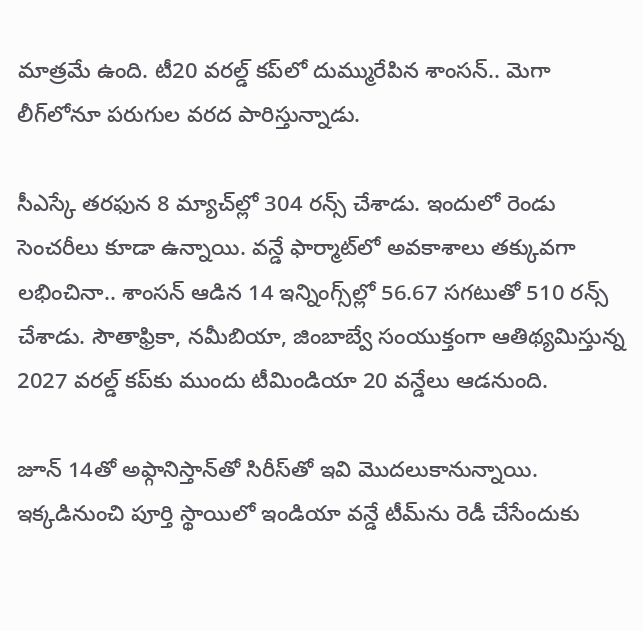మాత్రమే ఉంది. టీ20 వరల్డ్‌‌ కప్‌‌లో దుమ్మురేపిన శాంసన్‌‌.. మెగా లీగ్‌‌లోనూ పరుగుల వరద పారిస్తున్నాడు.

సీఎస్కే తరఫున 8 మ్యాచ్‌‌ల్లో 304 రన్స్‌‌ చేశాడు. ఇందులో రెండు సెంచరీలు కూడా ఉన్నాయి. వన్డే ఫార్మాట్‌‌లో అవకాశాలు తక్కువగా లభించినా.. శాంసన్‌‌ ఆడిన 14 ఇన్నింగ్స్‌‌ల్లో 56.67 సగటుతో 510 రన్స్‌‌ చేశాడు. సౌతాఫ్రికా, నమీబియా, జింబాబ్వే సంయుక్తంగా ఆతిథ్యమిస్తున్న 2027 వరల్డ్ కప్‌‌కు ముందు టీమిండియా 20 వన్డేలు ఆడనుంది.

జూన్‌‌ 14తో అఫ్గానిస్తాన్‌‌తో సిరీస్‌‌తో ఇవి మొదలుకానున్నాయి. ఇక్కడినుంచి పూర్తి స్థాయిలో ఇండియా వన్డే టీమ్‌‌ను రెడీ చేసేందుకు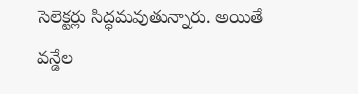సెలెక్టర్లు సిద్ధమవుతున్నారు. అయితే వన్డేల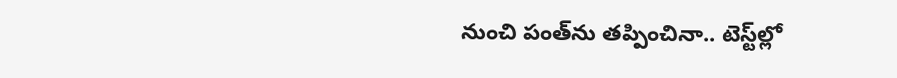నుంచి పంత్‌‌ను తప్పించినా.. టెస్ట్‌‌ల్లో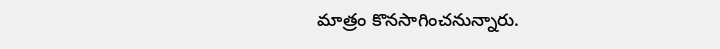మాత్రం కొనసాగించనున్నారు.